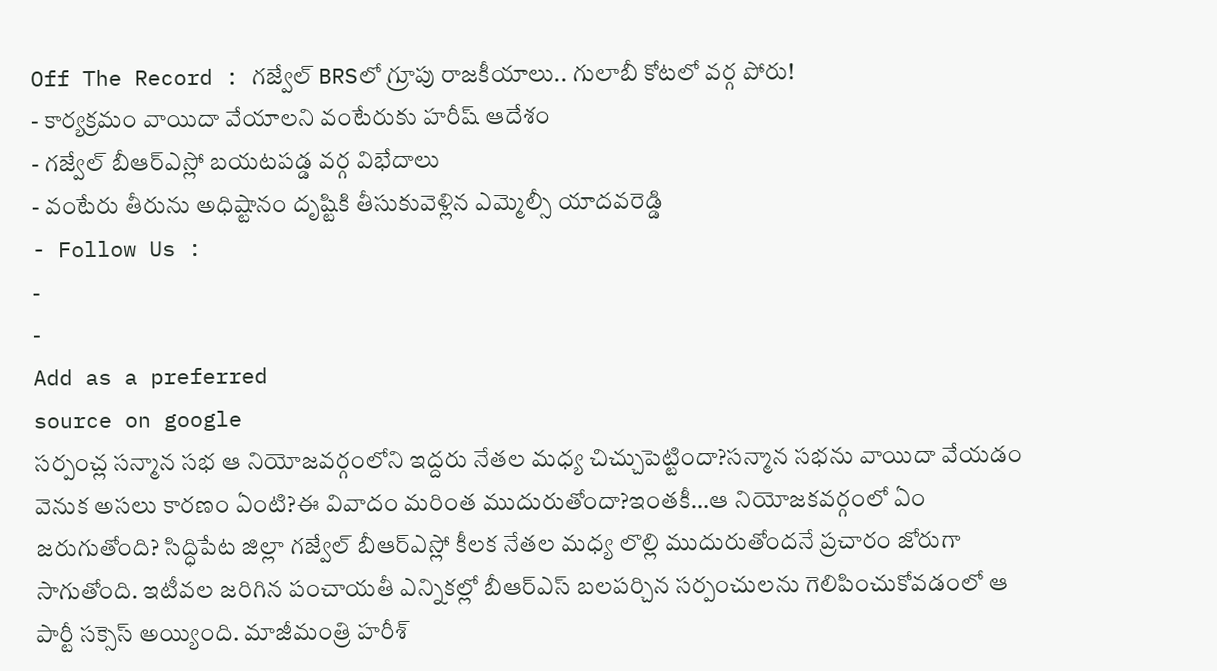Off The Record : గజ్వేల్ BRSలో గ్రూపు రాజకీయాలు.. గులాబీ కోటలో వర్గ పోరు!
- కార్యక్రమం వాయిదా వేయాలని వంటేరుకు హరీష్ ఆదేశం
- గజ్వేల్ బీఆర్ఎస్లో బయటపడ్డ వర్గ విభేదాలు
- వంటేరు తీరును అధిష్టానం దృష్టికి తీసుకువెళ్లిన ఎమ్మెల్సీ యాదవరెడ్డి
- Follow Us :
-
-
Add as a preferred
source on google
సర్పంచ్ల సన్మాన సభ ఆ నియోజవర్గంలోని ఇద్దరు నేతల మధ్య చిచ్చుపెట్టిందా?సన్మాన సభను వాయిదా వేయడం వెనుక అసలు కారణం ఏంటి?ఈ వివాదం మరింత ముదురుతోందా?ఇంతకీ…ఆ నియోజకవర్గంలో ఏం జరుగుతోంది? సిద్ధిపేట జిల్లా గజ్వేల్ బీఆర్ఎస్లో కీలక నేతల మధ్య లొల్లి ముదురుతోందనే ప్రచారం జోరుగా సాగుతోంది. ఇటీవల జరిగిన పంచాయతీ ఎన్నికల్లో బీఆర్ఎస్ బలపర్చిన సర్పంచులను గెలిపించుకోవడంలో ఆ పార్టీ సక్సెస్ అయ్యింది. మాజీమంత్రి హరీశ్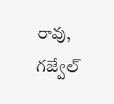రావు, గజ్వేల్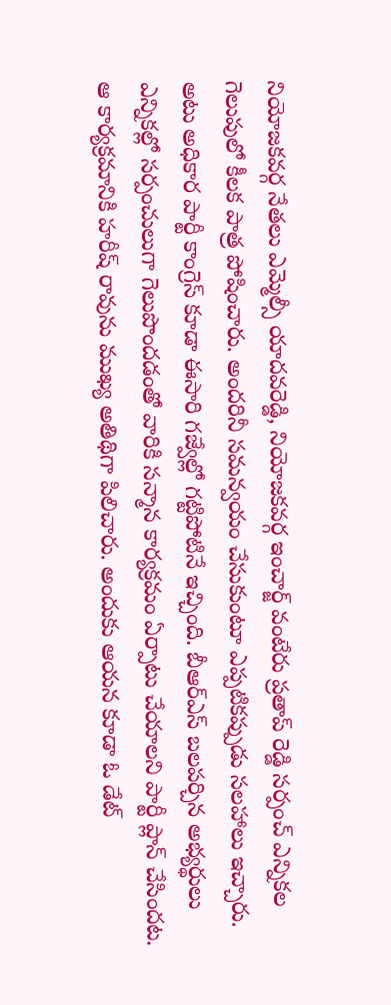నియోజకవర్గ నేతలు ఎమ్మెల్సీ యాదవరెడ్డి, నియోజకవర్గ ఇంచార్జ్ వంటేరు ప్రతాప్ రెడ్డి సర్పంచ్ ఎన్నికల గెలుపులో కీలక పాత్ర పోషించారు. అందరినీ సమన్వయం చేసుకుంటూ ఎప్పటికప్పుడు సలహాలు ఇచ్చారు. అటు అధికార పార్టీ కాంగ్రెస్ కూడా ఈసారి గజ్వేల్లో గట్టిపోటినే ఇచ్చింది. బీఆర్ఎస్ బలపర్చిన అభ్యర్థులు ఎన్నికల్లో సర్పంచులుగా గెలుపొందడంతో వారికి సన్మాన కార్యక్రమం ఏర్పాటు చేయాలని పార్టీ ప్లాన్ చేసిందట. ఆ కార్యక్రమానికి హరీష్ రావును ముఖ్య అతిథిగా పిలిచారు. అందుకు ఆయన కూడా ఓ డేట్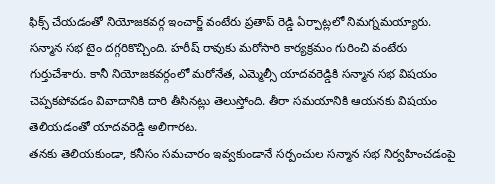ఫిక్స్ చేయడంతో నియోజకవర్గ ఇంచార్జ్ వంటేరు ప్రతాప్ రెడ్డి ఏర్పాట్లలో నిమగ్నమయ్యారు. సన్మాన సభ టైం దగ్గరికొచ్చింది. హరీష్ రావుకు మరోసారి కార్యక్రమం గురించి వంటేరు గుర్తుచేశారు. కానీ నియోజకవర్గంలో మరోనేత, ఎమ్మెల్సీ యాదవరెడ్డికి సన్మాన సభ విషయం చెప్పకపోవడం వివాదానికి దారి తీసినట్లు తెలుస్తోంది. తీరా సమయానికి ఆయనకు విషయం తెలియడంతో యాదవరెడ్డి అలిగారట.
తనకు తెలియకుండా, కనీసం సమచారం ఇవ్వకుండానే సర్పంచుల సన్మాన సభ నిర్వహించడంపై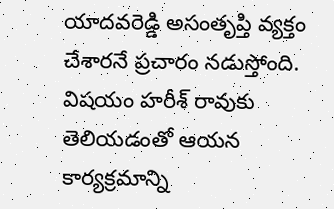యాదవరెడ్డి అసంతృప్తి వ్యక్తం చేశారనే ప్రచారం నడుస్తోంది. విషయం హరీశ్ రావుకు తెలియడంతో ఆయన కార్యక్రమాన్ని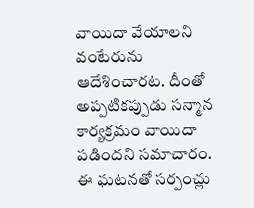వాయిదా వేయాలని వంటేరును ఆదేశించారట. దీంతో అప్పటికప్పుడు సన్మాన కార్యక్రమం వాయిదా పడిందని సమాచారం. ఈ ఘటనతో సర్పంచ్లు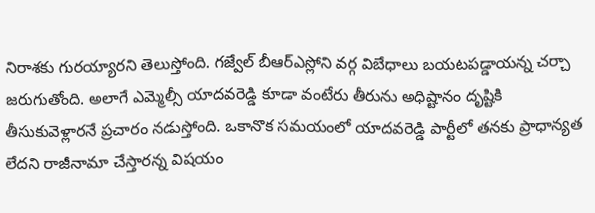నిరాశకు గురయ్యారని తెలుస్తోంది. గజ్వేల్ బీఆర్ఎస్లోని వర్గ విబేధాలు బయటపడ్డాయన్న చర్చా జరుగుతోంది. అలాగే ఎమ్మెల్సీ యాదవరెడ్డి కూడా వంటేరు తీరును అధిష్టానం దృష్టికి తీసుకువెళ్లారనే ప్రచారం నడుస్తోంది. ఒకానొక సమయంలో యాదవరెడ్డి పార్టీలో తనకు ప్రాధాన్యత లేదని రాజీనామా చేస్తారన్న విషయం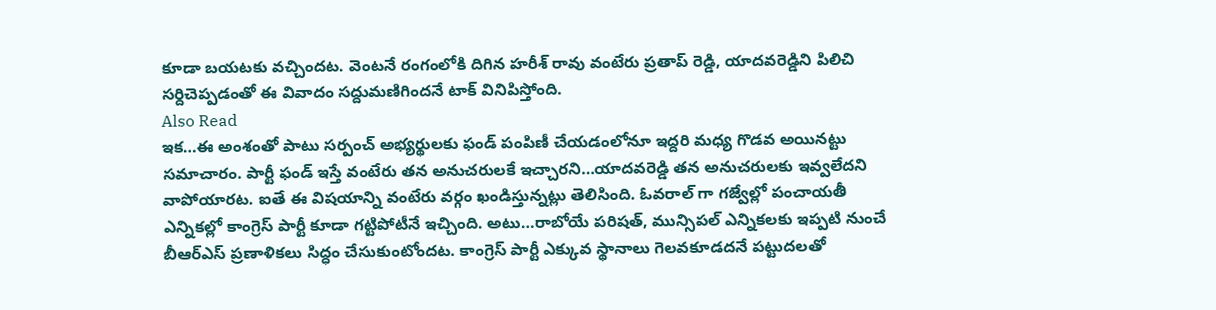కూడా బయటకు వచ్చిందట. వెంటనే రంగంలోకి దిగిన హరీశ్ రావు వంటేరు ప్రతాప్ రెడ్డి, యాదవరెడ్డిని పిలిచి సర్దిచెప్పడంతో ఈ వివాదం సద్దుమణిగిందనే టాక్ వినిపిస్తోంది.
Also Read
ఇక…ఈ అంశంతో పాటు సర్పంచ్ అభ్యర్థులకు ఫండ్ పంపిణీ చేయడంలోనూ ఇద్దరి మధ్య గొడవ అయినట్టు సమాచారం. పార్టీ ఫండ్ ఇస్తే వంటేరు తన అనుచరులకే ఇచ్చారని…యాదవరెడ్డి తన అనుచరులకు ఇవ్వలేదని వాపోయారట. ఐతే ఈ విషయాన్ని వంటేరు వర్గం ఖండిస్తున్నట్లు తెలిసింది. ఓవరాల్ గా గజ్వేల్లో పంచాయతీ ఎన్నికల్లో కాంగ్రెస్ పార్టీ కూడా గట్టిపోటీనే ఇచ్చింది. అటు…రాబోయే పరిషత్, మున్సిపల్ ఎన్నికలకు ఇప్పటి నుంచే బీఆర్ఎస్ ప్రణాళికలు సిద్ధం చేసుకుంటోందట. కాంగ్రెస్ పార్టీ ఎక్కువ స్థానాలు గెలవకూడదనే పట్టుదలతో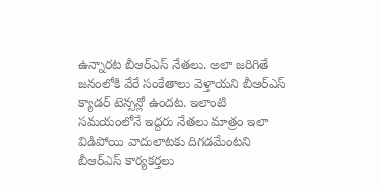ఉన్నారట బీఆర్ఎస్ నేతలు. అలా జరిగితే జనంలోకి వేరే సంకేతాలు వెళ్తాయని బీఆర్ఎస్ క్యాడర్ టెన్సన్లో ఉందట. ఇలాంటి సమయంలోనే ఇద్దరు నేతలు మాత్రం ఇలా విడిపోయి వాదులాటకు దిగడమేంటని బీఆర్ఎస్ కార్యకర్తలు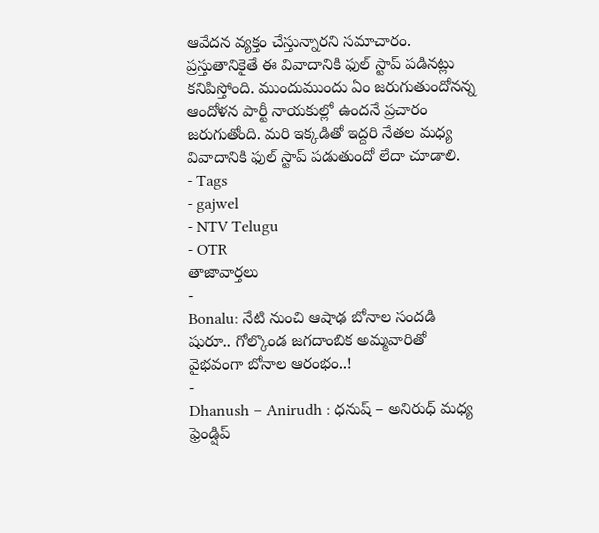ఆవేదన వ్యక్తం చేస్తున్నారని సమాచారం. ప్రస్తుతానికైతే ఈ వివాదానికి ఫుల్ స్టాప్ పడినట్లు కనిపిస్తోంది. ముందుముందు ఏం జరుగుతుందోనన్న ఆందోళన పార్టీ నాయకుల్లో ఉందనే ప్రచారం జరుగుతోంది. మరి ఇక్కడితో ఇద్దరి నేతల మధ్య వివాదానికి ఫుల్ స్టాప్ పడుతుందో లేదా చూడాలి.
- Tags
- gajwel
- NTV Telugu
- OTR
తాజావార్తలు
-
Bonalu: నేటి నుంచి ఆషాఢ బోనాల సందడి షురూ.. గోల్కొండ జగదాంబిక అమ్మవారితో వైభవంగా బోనాల ఆరంభం..!
-
Dhanush – Anirudh : ధనుష్ – అనిరుధ్ మధ్య ఫ్రెండ్షిప్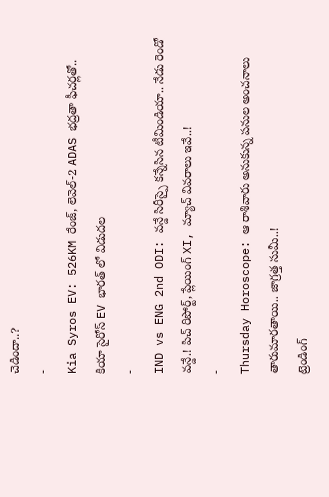చెడిందా..?
-
Kia Syros EV: 526KM రేంజ్, లెవెల్-2 ADAS భద్రతా ఫీచర్లతో.. కియా సైరోస్ EV భారత్ లో విడుదల
-
IND vs ENG 2nd ODI: వన్డే సిరీస్పై కన్నేసిన టీమిండియా.. నేడు రెండో వన్డే.! పిచ్ రిపోర్ట్, ప్లేయింగ్ XI, మ్యాచ్ వివరాలు ఇవే..!
-
Thursday Horoscope: ఆ రాశివారు అనుకున్న పనుల అంచనాలు తారుమారతాయి.. జాగ్రత్త సుమీ..!
ట్రెండింగ్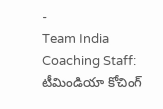-
Team India Coaching Staff: టీమిండియా కోచింగ్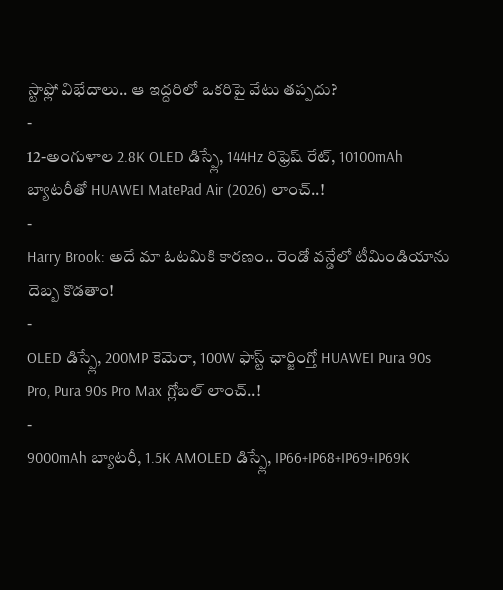స్టాఫ్లో విభేదాలు.. ఆ ఇద్దరిలో ఒకరిపై వేటు తప్పదు?
-
12-అంగుళాల 2.8K OLED డిస్ప్లే, 144Hz రిఫ్రెష్ రేట్, 10100mAh బ్యాటరీతో HUAWEI MatePad Air (2026) లాంచ్..!
-
Harry Brook: అదే మా ఓటమికి కారణం.. రెండో వన్డేలో టీమిండియాను దెబ్బ కొడతాం!
-
OLED డిస్ప్లే, 200MP కెమెరా, 100W ఫాస్ట్ ఛార్జింగ్తో HUAWEI Pura 90s Pro, Pura 90s Pro Max గ్లోబల్ లాంచ్..!
-
9000mAh బ్యాటరీ, 1.5K AMOLED డిస్ప్లే, IP66+IP68+IP69+IP69K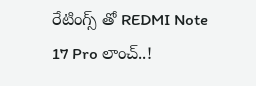రేటింగ్స్ తో REDMI Note 17 Pro లాంచ్..!